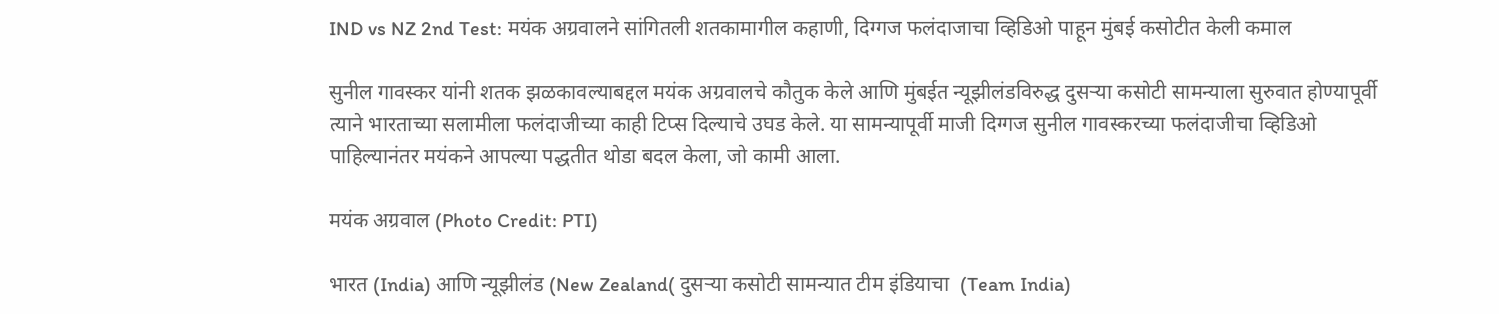IND vs NZ 2nd Test: मयंक अग्रवालने सांगितली शतकामागील कहाणी, दिग्गज फलंदाजाचा व्हिडिओ पाहून मुंबई कसोटीत केली कमाल

सुनील गावस्कर यांनी शतक झळकावल्याबद्दल मयंक अग्रवालचे कौतुक केले आणि मुंबईत न्यूझीलंडविरुद्ध दुसऱ्या कसोटी सामन्याला सुरुवात होण्यापूर्वी त्याने भारताच्या सलामीला फलंदाजीच्या काही टिप्स दिल्याचे उघड केले. या सामन्यापूर्वी माजी दिग्गज सुनील गावस्करच्या फलंदाजीचा व्हिडिओ पाहिल्यानंतर मयंकने आपल्या पद्धतीत थोडा बदल केला, जो कामी आला.

मयंक अग्रवाल (Photo Credit: PTI)

भारत (India) आणि न्यूझीलंड (New Zealand( दुसऱ्या कसोटी सामन्यात टीम इंडियाचा  (Team India)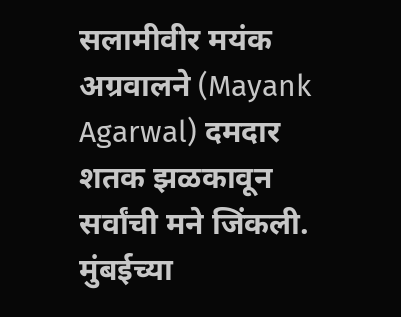सलामीवीर मयंक अग्रवालने (Mayank Agarwal) दमदार शतक झळकावून सर्वांची मने जिंकली. मुंबईच्या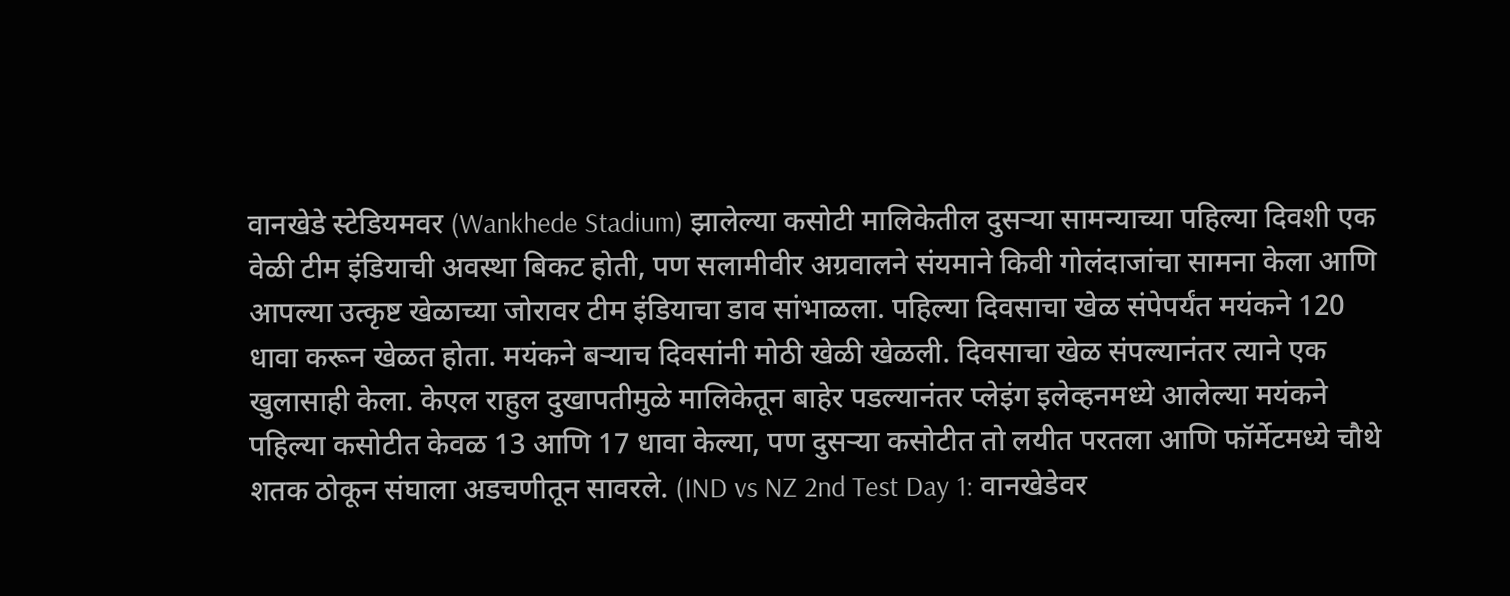वानखेडे स्टेडियमवर (Wankhede Stadium) झालेल्या कसोटी मालिकेतील दुसऱ्या सामन्याच्या पहिल्या दिवशी एक वेळी टीम इंडियाची अवस्था बिकट होती, पण सलामीवीर अग्रवालने संयमाने किवी गोलंदाजांचा सामना केला आणि आपल्या उत्कृष्ट खेळाच्या जोरावर टीम इंडियाचा डाव सांभाळला. पहिल्या दिवसाचा खेळ संपेपर्यंत मयंकने 120 धावा करून खेळत होता. मयंकने बऱ्याच दिवसांनी मोठी खेळी खेळली. दिवसाचा खेळ संपल्यानंतर त्याने एक खुलासाही केला. केएल राहुल दुखापतीमुळे मालिकेतून बाहेर पडल्यानंतर प्लेइंग इलेव्हनमध्ये आलेल्या मयंकने पहिल्या कसोटीत केवळ 13 आणि 17 धावा केल्या, पण दुसऱ्या कसोटीत तो लयीत परतला आणि फॉर्मेटमध्ये चौथे शतक ठोकून संघाला अडचणीतून सावरले. (IND vs NZ 2nd Test Day 1: वानखेडेवर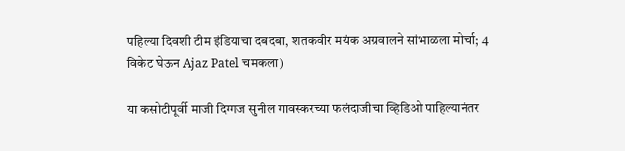पहिल्या दिवशी टीम इंडियाचा दबदबा, शतकवीर मयंक अग्रवालने सांभाळला मोर्चा; 4 विकेट घेऊन Ajaz Patel चमकला)

या कसोटीपूर्वी माजी दिग्गज सुनील गावस्करच्या फलंदाजीचा व्हिडिओ पाहिल्यानंतर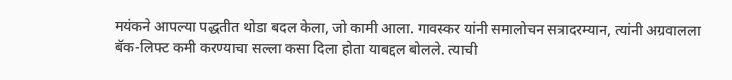मयंकने आपल्या पद्धतीत थोडा बदल केला, जो कामी आला. गावस्कर यांनी समालोचन सत्रादरम्यान, त्यांनी अग्रवालला बॅक-लिफ्ट कमी करण्याचा सल्ला कसा दिला होता याबद्दल बोलले. त्याची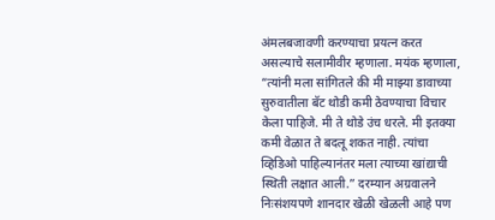अंमलबजावणी करण्याचा प्रयत्न करत असल्याचे सलामीवीर म्हणाला. मयंक म्हणाला, “त्यांनी मला सांगितले की मी माझ्या डावाच्या सुरुवातीला बॅट थोडी कमी ठेवण्याचा विचार केला पाहिजे. मी ते थोडे उंच धरले. मी इतक्या कमी वेळात ते बदलू शकत नाही. त्यांचा व्हिडिओ पाहिल्यानंतर मला त्याच्या खांद्याची स्थिती लक्षात आली.” दरम्यान अग्रवालने निःसंशयपणे शानदार खेळी खेळली आहे पण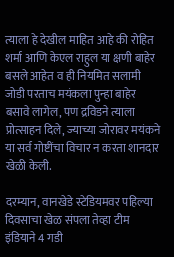त्याला हे देखील माहित आहे की रोहित शर्मा आणि केएल राहुल या क्षणी बाहेर बसले आहेत व ही नियमित सलामी जोडी परताच मयंकला पुन्हा बाहेर बसावे लागेल, पण द्रविडने त्याला प्रोत्साहन दिले, ज्याच्या जोरावर मयंकने या सर्व गोष्टींचा विचार न करता शानदार खेळी केली.

दरम्यान, वानखेडे स्टेडियमवर पहिल्या दिवसाचा खेळ संपला तेव्हा टीम इंडियाने 4 गडी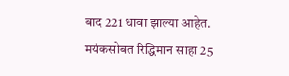बाद 221 धावा झाल्या आहेत. मयंकसोबत रिद्धिमान साहा 25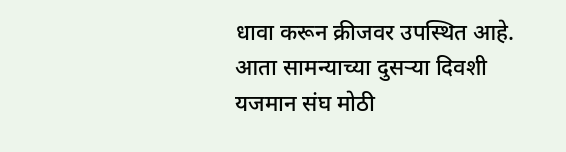धावा करून क्रीजवर उपस्थित आहे. आता सामन्याच्या दुसऱ्या दिवशी यजमान संघ मोठी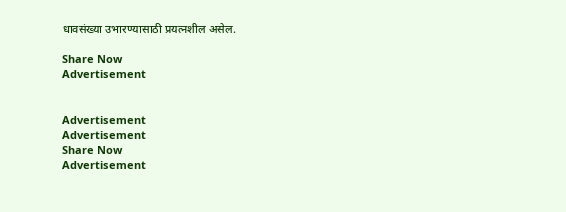धावसंख्या उभारण्यासाठी प्रयत्नशील असेल.

Share Now
Advertisement


Advertisement
Advertisement
Share Now
Advertisement